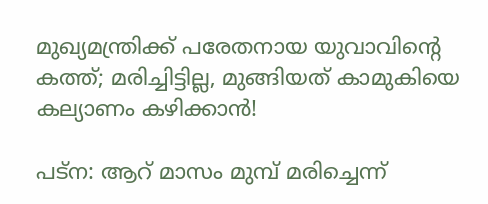മുഖ്യമന്ത്രിക്ക് പരേതനായ യുവാവിന്റെ കത്ത്; മരിച്ചിട്ടില്ല, മുങ്ങിയത് കാമുകിയെ കല്യാണം കഴിക്കാന്‍!

പട്‌ന: ആറ് മാസം മുമ്പ് മരിച്ചെന്ന്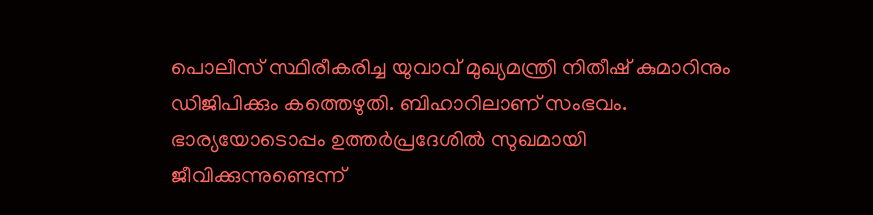പൊലീസ് സ്ഥിരീകരിച്ച യുവാവ് മുഖ്യമന്ത്രി നിതീഷ് കുമാറിനും ഡിജിപിക്കും കത്തെഴുതി. ബിഹാറിലാണ് സംഭവം. ഭാര്യയോടൊപ്പം ഉത്തര്‍പ്രദേശില്‍ സുഖമായി ജീവിക്കുന്നുണ്ടെന്ന്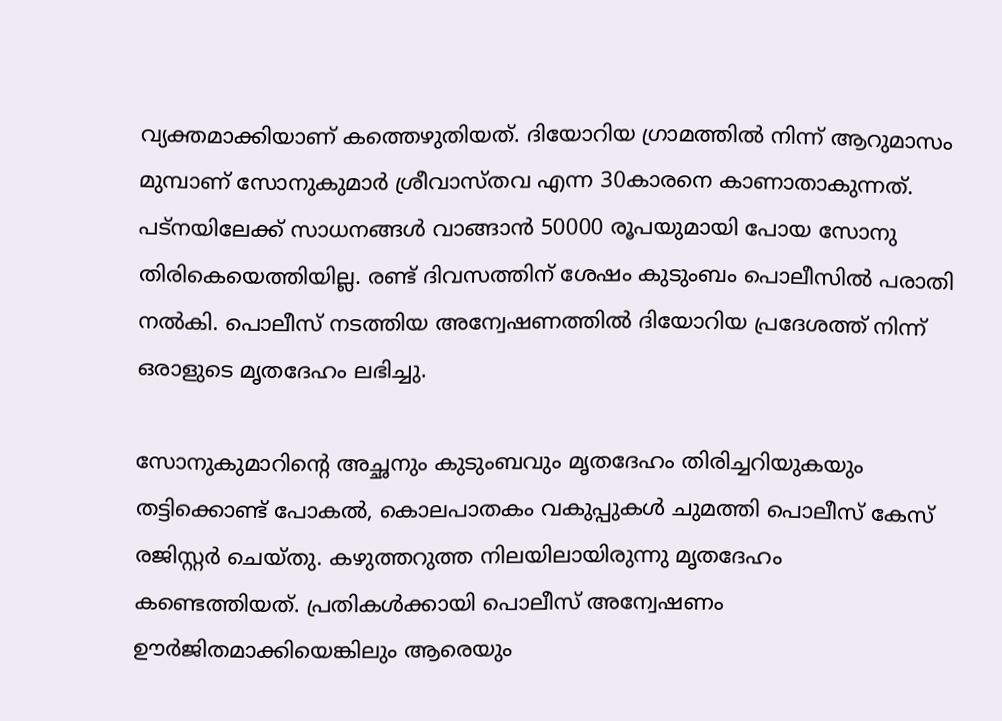വ്യക്തമാക്കിയാണ് കത്തെഴുതിയത്. ദിയോറിയ ഗ്രാമത്തില്‍ നിന്ന് ആറുമാസം മുമ്പാണ് സോനുകുമാര്‍ ശ്രീവാസ്തവ എന്ന 30കാരനെ കാണാതാകുന്നത്. പട്‌നയിലേക്ക് സാധനങ്ങള്‍ വാങ്ങാന്‍ 50000 രൂപയുമായി പോയ സോനു തിരികെയെത്തിയില്ല. രണ്ട് ദിവസത്തിന് ശേഷം കുടുംബം പൊലീസില്‍ പരാതി നല്‍കി. പൊലീസ് നടത്തിയ അന്വേഷണത്തില്‍ ദിയോറിയ പ്രദേശത്ത് നിന്ന് ഒരാളുടെ മൃതദേഹം ലഭിച്ചു.

സോനുകുമാറിന്റെ അച്ഛനും കുടുംബവും മൃതദേഹം തിരിച്ചറിയുകയും തട്ടിക്കൊണ്ട് പോകല്‍, കൊലപാതകം വകുപ്പുകള്‍ ചുമത്തി പൊലീസ് കേസ് രജിസ്റ്റര്‍ ചെയ്തു. കഴുത്തറുത്ത നിലയിലായിരുന്നു മൃതദേഹം കണ്ടെത്തിയത്. പ്രതികള്‍ക്കായി പൊലീസ് അന്വേഷണം ഊര്‍ജിതമാക്കിയെങ്കിലും ആരെയും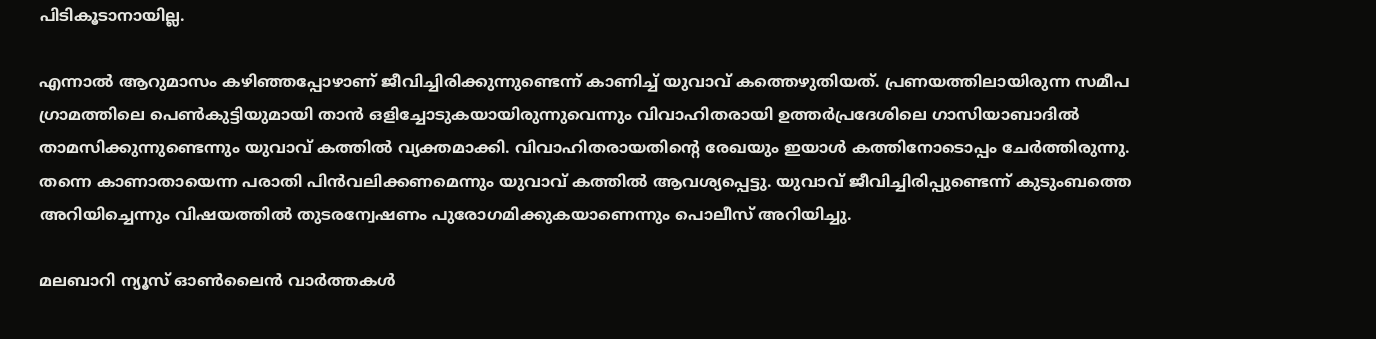പിടികൂടാനായില്ല.

എന്നാല്‍ ആറുമാസം കഴിഞ്ഞപ്പോഴാണ് ജീവിച്ചിരിക്കുന്നുണ്ടെന്ന് കാണിച്ച് യുവാവ് കത്തെഴുതിയത്. പ്രണയത്തിലായിരുന്ന സമീപ ഗ്രാമത്തിലെ പെണ്‍കുട്ടിയുമായി താന്‍ ഒളിച്ചോടുകയായിരുന്നുവെന്നും വിവാഹിതരായി ഉത്തര്‍പ്രദേശിലെ ഗാസിയാബാദില്‍ താമസിക്കുന്നുണ്ടെന്നും യുവാവ് കത്തില്‍ വ്യക്തമാക്കി. വിവാഹിതരായതിന്റെ രേഖയും ഇയാള്‍ കത്തിനോടൊപ്പം ചേര്‍ത്തിരുന്നു. തന്നെ കാണാതായെന്ന പരാതി പിന്‍വലിക്കണമെന്നും യുവാവ് കത്തില്‍ ആവശ്യപ്പെട്ടു. യുവാവ് ജീവിച്ചിരിപ്പുണ്ടെന്ന് കുടുംബത്തെ അറിയിച്ചെന്നും വിഷയത്തില്‍ തുടരന്വേഷണം പുരോഗമിക്കുകയാണെന്നും പൊലീസ് അറിയിച്ചു.

മലബാറി ന്യൂസ് ഓണ്‍ലൈന്‍ വാര്‍ത്തകള്‍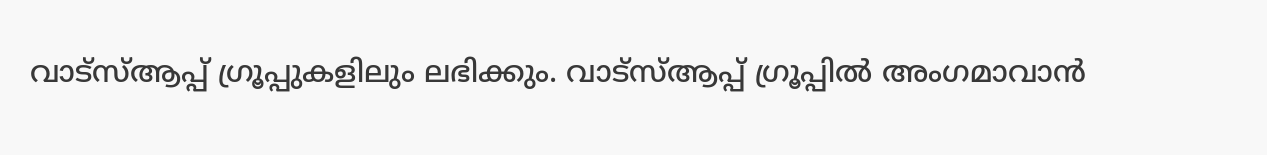വാട്‌സ്ആപ്പ് ഗ്രൂപ്പുകളിലും ലഭിക്കും. വാട്‌സ്ആപ്പ് ഗ്രൂപ്പില്‍ അംഗമാവാന്‍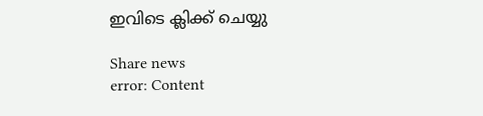ഇവിടെ ക്ലിക്ക് ചെയ്യു

Share news
error: Content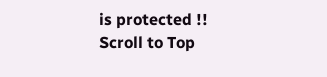is protected !!
Scroll to Top